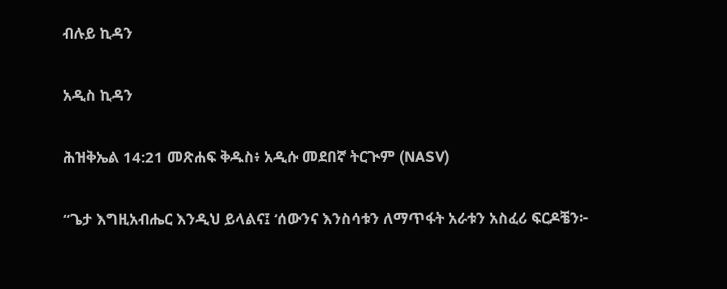ብሉይ ኪዳን

አዲስ ኪዳን

ሕዝቅኤል 14:21 መጽሐፍ ቅዱስ፥ አዲሱ መደበኛ ትርጒም (NASV)

“ጌታ እግዚአብሔር እንዲህ ይላልና፤ ‘ሰውንና እንስሳቱን ለማጥፋት አራቱን አስፈሪ ፍርዶቼን፦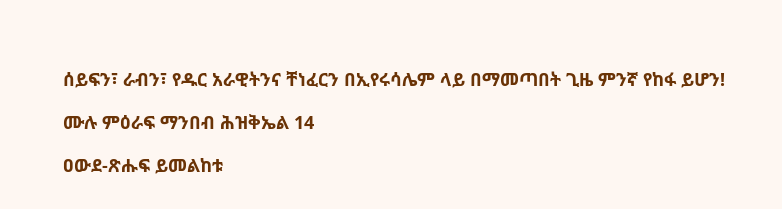ሰይፍን፣ ራብን፣ የዱር አራዊትንና ቸነፈርን በኢየሩሳሌም ላይ በማመጣበት ጊዜ ምንኛ የከፋ ይሆን!

ሙሉ ምዕራፍ ማንበብ ሕዝቅኤል 14

ዐውደ-ጽሑፍ ይመልከቱ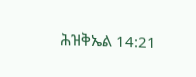ሕዝቅኤል 14:21